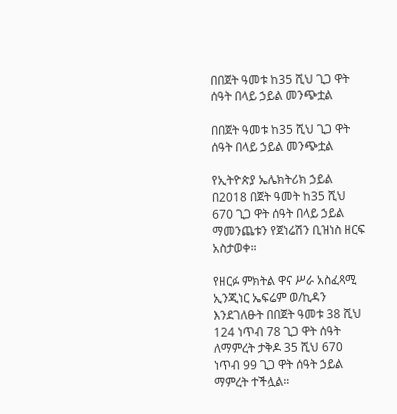በበጀት ዓመቱ ከ35 ሺህ ጊጋ ዋት ሰዓት በላይ ኃይል መንጭቷል

በበጀት ዓመቱ ከ35 ሺህ ጊጋ ዋት ሰዓት በላይ ኃይል መንጭቷል

የኢትዮጵያ ኤሌክትሪክ ኃይል በ2018 በጀት ዓመት ከ35 ሺህ 670 ጊጋ ዋት ሰዓት በላይ ኃይል ማመንጨቱን የጀነሬሽን ቢዝነስ ዘርፍ አስታወቀ።

የዘርፉ ምክትል ዋና ሥራ አስፈጻሚ ኢንጂነር ኤፍሬም ወ/ኪዳን እንደገለፁት በበጀት ዓመቱ 38 ሺህ 124 ነጥብ 78 ጊጋ ዋት ሰዓት ለማምረት ታቅዶ 35 ሺህ 670 ነጥብ 99 ጊጋ ዋት ሰዓት ኃይል ማምረት ተችሏል።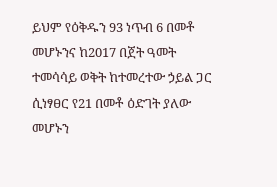ይህም የዕቅዱን 93 ነጥብ 6 በመቶ መሆኑንና ከ2017 በጀት ዓመት ተመሳሳይ ወቅት ከተመረተው ኃይል ጋር ሲነፃፀር የ21 በመቶ ዕድገት ያለው መሆኑን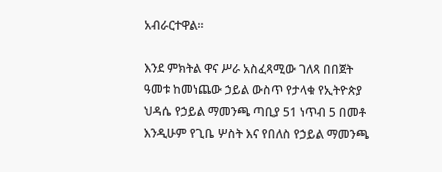አብራርተዋል።

እንደ ምክትል ዋና ሥራ አስፈጻሚው ገለጻ በበጀት ዓመቱ ከመነጨው ኃይል ውስጥ የታላቁ የኢትዮጵያ ህዳሴ የኃይል ማመንጫ ጣቢያ 51 ነጥብ 5 በመቶ እንዲሁም የጊቤ ሦስት እና የበለስ የኃይል ማመንጫ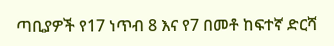ጣቢያዎች የ17 ነጥብ 8 እና የ7 በመቶ ከፍተኛ ድርሻ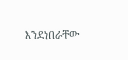እንደነበራቸው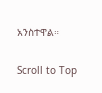አንስተዋል።

Scroll to Top